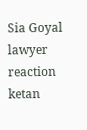Sia Goyal lawyer reaction ketan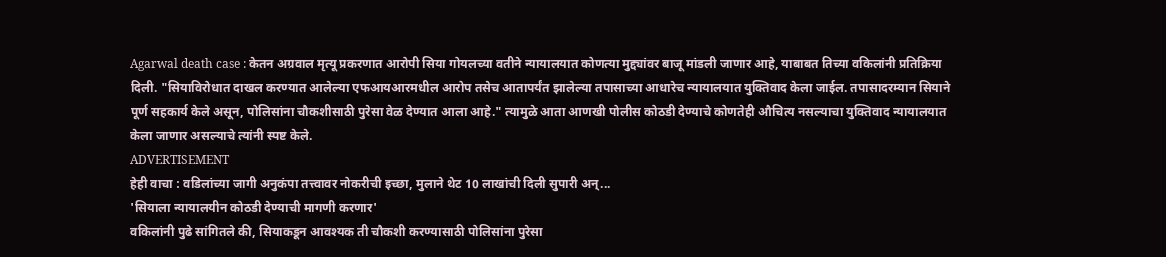Agarwal death case : केतन अग्रवाल मृत्यू प्रकरणात आरोपी सिया गोयलच्या वतीने न्यायालयात कोणत्या मुद्द्यांवर बाजू मांडली जाणार आहे, याबाबत तिच्या वकिलांनी प्रतिक्रिया दिली. "सियाविरोधात दाखल करण्यात आलेल्या एफआयआरमधील आरोप तसेच आतापर्यंत झालेल्या तपासाच्या आधारेच न्यायालयात युक्तिवाद केला जाईल. तपासादरम्यान सियाने पूर्ण सहकार्य केले असून, पोलिसांना चौकशीसाठी पुरेसा वेळ देण्यात आला आहे." त्यामुळे आता आणखी पोलीस कोठडी देण्याचे कोणतेही औचित्य नसल्याचा युक्तिवाद न्यायालयात केला जाणार असल्याचे त्यांनी स्पष्ट केले.
ADVERTISEMENT
हेही वाचा : वडिलांच्या जागी अनुकंपा तत्त्वावर नोकरीची इच्छा, मुलाने थेट 10 लाखांची दिली सुपारी अन्...
'सियाला न्यायालयीन कोठडी देण्याची मागणी करणार'
वकिलांनी पुढे सांगितले की, सियाकडून आवश्यक ती चौकशी करण्यासाठी पोलिसांना पुरेसा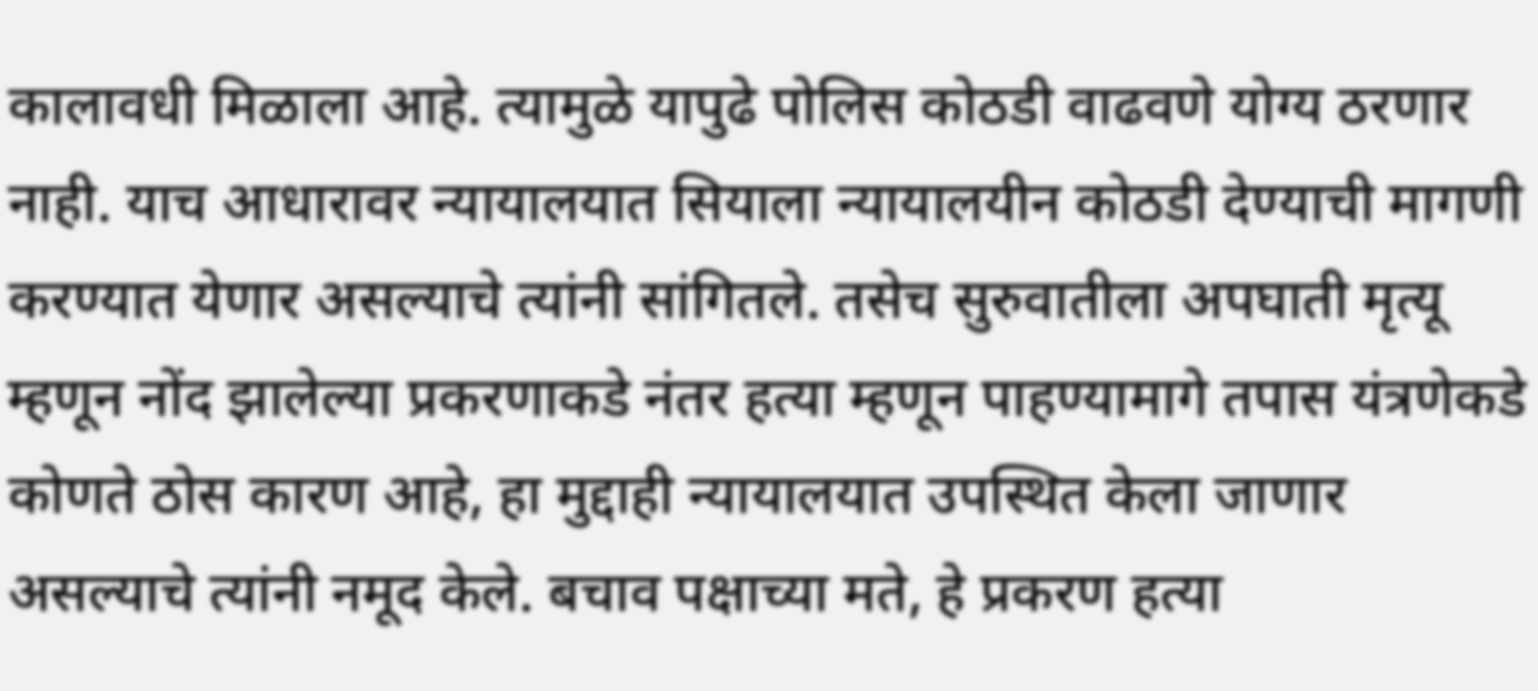कालावधी मिळाला आहे. त्यामुळे यापुढे पोलिस कोठडी वाढवणे योग्य ठरणार नाही. याच आधारावर न्यायालयात सियाला न्यायालयीन कोठडी देण्याची मागणी करण्यात येणार असल्याचे त्यांनी सांगितले. तसेच सुरुवातीला अपघाती मृत्यू म्हणून नोंद झालेल्या प्रकरणाकडे नंतर हत्या म्हणून पाहण्यामागे तपास यंत्रणेकडे कोणते ठोस कारण आहे, हा मुद्दाही न्यायालयात उपस्थित केला जाणार असल्याचे त्यांनी नमूद केले. बचाव पक्षाच्या मते, हे प्रकरण हत्या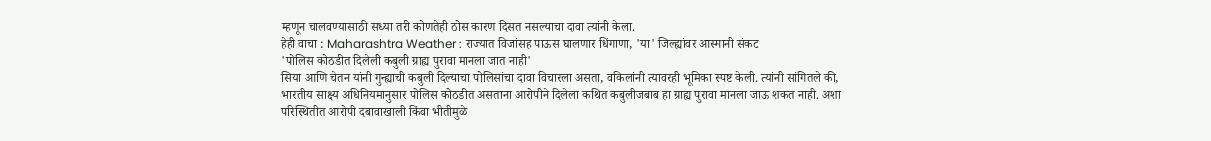म्हणून चालवण्यासाठी सध्या तरी कोणतेही ठोस कारण दिसत नसल्याचा दावा त्यांनी केला.
हेही वाचा : Maharashtra Weather : राज्यात विजांसह पाऊस घालणार धिंगाणा, 'या' जिल्ह्यांवर आस्मानी संकट
'पोलिस कोठडीत दिलेली कबुली ग्राह्य पुरावा मानला जात नाही'
सिया आणि चेतन यांनी गुन्ह्याची कबुली दिल्याचा पोलिसांचा दावा विचारला असता, वकिलांनी त्यावरही भूमिका स्पष्ट केली. त्यांनी सांगितले की, भारतीय साक्ष्य अधिनियमानुसार पोलिस कोठडीत असताना आरोपीने दिलेला कथित कबुलीजबाब हा ग्राह्य पुरावा मानला जाऊ शकत नाही. अशा परिस्थितीत आरोपी दबावाखाली किंवा भीतीमुळे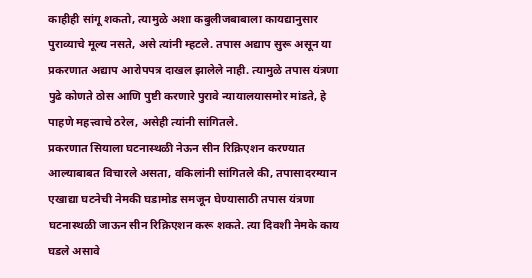काहीही सांगू शकतो, त्यामुळे अशा कबुलीजबाबाला कायद्यानुसार पुराव्याचे मूल्य नसते, असे त्यांनी म्हटले. तपास अद्याप सुरू असून या प्रकरणात अद्याप आरोपपत्र दाखल झालेले नाही. त्यामुळे तपास यंत्रणा पुढे कोणते ठोस आणि पुष्टी करणारे पुरावे न्यायालयासमोर मांडते, हे पाहणे महत्त्वाचे ठरेल, असेही त्यांनी सांगितले.
प्रकरणात सियाला घटनास्थळी नेऊन सीन रिक्रिएशन करण्यात आल्याबाबत विचारले असता, वकिलांनी सांगितले की, तपासादरम्यान एखाद्या घटनेची नेमकी घडामोड समजून घेण्यासाठी तपास यंत्रणा घटनास्थळी जाऊन सीन रिक्रिएशन करू शकते. त्या दिवशी नेमके काय घडले असावे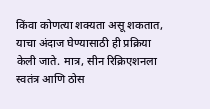किंवा कोणत्या शक्यता असू शकतात, याचा अंदाज घेण्यासाठी ही प्रक्रिया केली जाते. मात्र, सीन रिक्रिएशनला स्वतंत्र आणि ठोस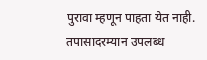पुरावा म्हणून पाहता येत नाही. तपासादरम्यान उपलब्ध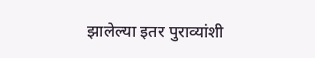झालेल्या इतर पुराव्यांशी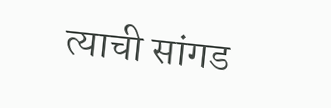त्याची सांगड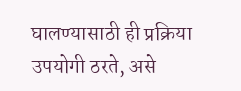घालण्यासाठी ही प्रक्रिया उपयोगी ठरते, असे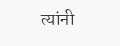त्यांनी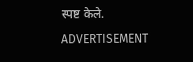स्पष्ट केले.
ADVERTISEMENT